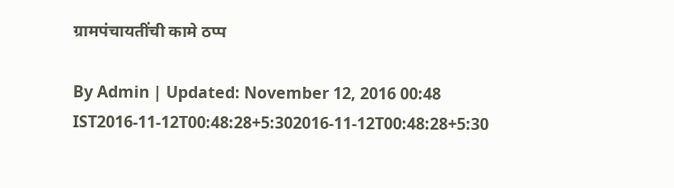ग्रामपंचायतींची कामे ठप्प

By Admin | Updated: November 12, 2016 00:48 IST2016-11-12T00:48:28+5:302016-11-12T00:48:28+5:30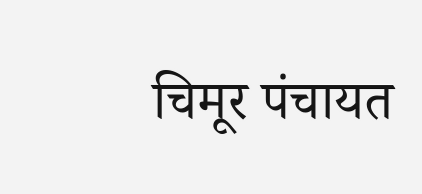चिमूर पंचायत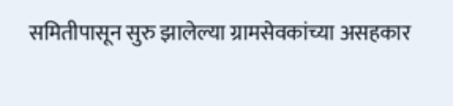समितीपासून सुरु झालेल्या ग्रामसेवकांच्या असहकार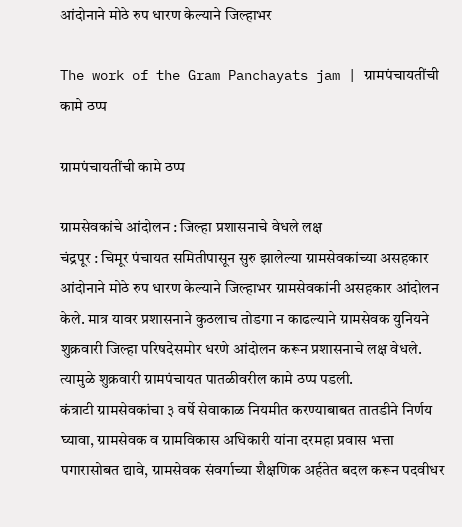आंदोनाने मोठे रुप धारण केल्याने जिल्हाभर

The work of the Gram Panchayats jam | ग्रामपंचायतींची कामे ठप्प

ग्रामपंचायतींची कामे ठप्प

ग्रामसेवकांचे आंदोलन : जिल्हा प्रशासनाचे वेधले लक्ष
चंद्रपूर : चिमूर पंचायत समितीपासून सुरु झालेल्या ग्रामसेवकांच्या असहकार आंदोनाने मोठे रुप धारण केल्याने जिल्हाभर ग्रामसेवकांनी असहकार आंदोलन केले. मात्र यावर प्रशासनाने कुठलाच तोडगा न काढल्याने ग्रामसेवक युनियने शुक्रवारी जिल्हा परिषदेसमोर धरणे आंदोलन करून प्रशासनाचे लक्ष वेधले. त्यामुळे शुक्रवारी ग्रामपंचायत पातळीवरील कामे ठप्प पडली.
कंत्राटी ग्रामसेवकांचा ३ वर्षे सेवाकाळ नियमीत करण्याबाबत तातडीने निर्णय घ्यावा, ग्रामसेवक व ग्रामविकास अधिकारी यांना दरमहा प्रवास भत्ता पगारासोबत द्यावे, ग्रामसेवक संवर्गाच्या शैक्षणिक अर्हतेत बदल करून पदवीधर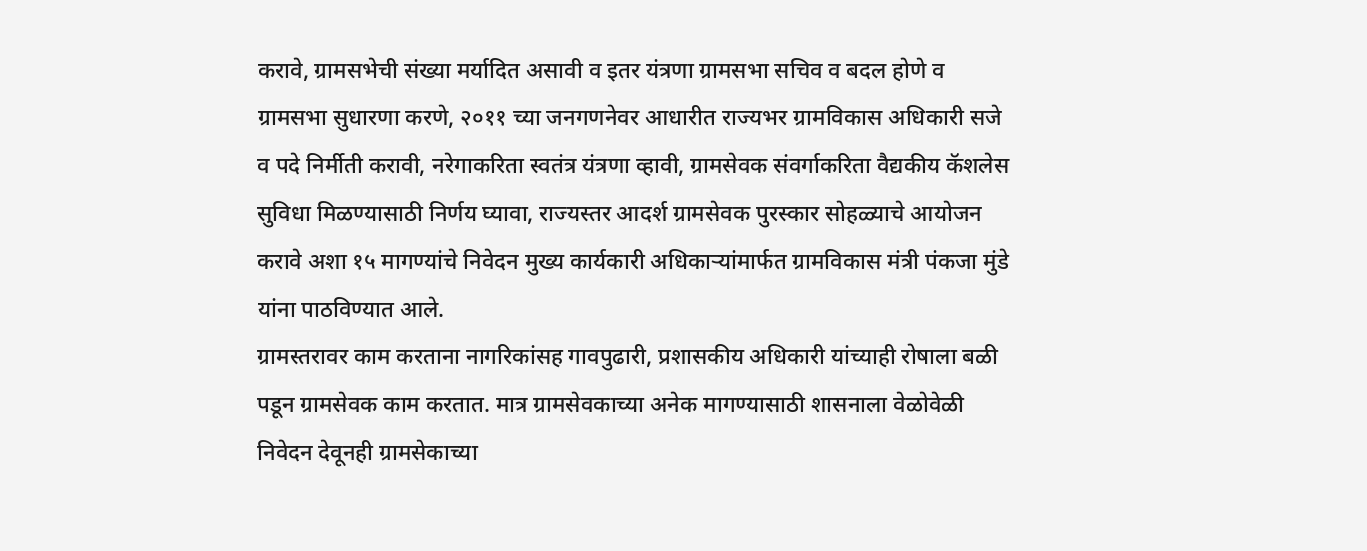करावे, ग्रामसभेची संख्या मर्यादित असावी व इतर यंत्रणा ग्रामसभा सचिव व बदल होणे व ग्रामसभा सुधारणा करणे, २०११ च्या जनगणनेवर आधारीत राज्यभर ग्रामविकास अधिकारी सजे व पदे निर्मीती करावी, नरेगाकरिता स्वतंत्र यंत्रणा व्हावी, ग्रामसेवक संवर्गाकरिता वैद्यकीय कॅशलेस सुविधा मिळण्यासाठी निर्णय घ्यावा, राज्यस्तर आदर्श ग्रामसेवक पुरस्कार सोहळ्याचे आयोजन करावे अशा १५ मागण्यांचे निवेदन मुख्य कार्यकारी अधिकाऱ्यांमार्फत ग्रामविकास मंत्री पंकजा मुंडे यांना पाठविण्यात आले.
ग्रामस्तरावर काम करताना नागरिकांसह गावपुढारी, प्रशासकीय अधिकारी यांच्याही रोषाला बळी पडून ग्रामसेवक काम करतात. मात्र ग्रामसेवकाच्या अनेक मागण्यासाठी शासनाला वेळोवेळी निवेदन देवूनही ग्रामसेकाच्या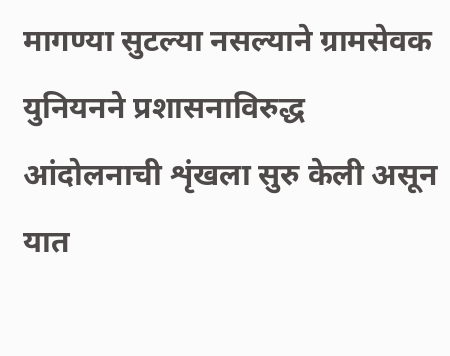मागण्या सुटल्या नसल्याने ग्रामसेवक युनियनने प्रशासनाविरुद्ध आंदोलनाची शृंखला सुरु केली असून यात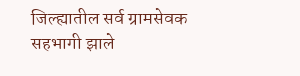जिल्ह्यातील सर्व ग्रामसेवक सहभागी झाले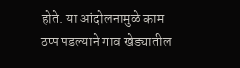होते. या आंदोलनामुळे काम ठप्प पडल्याने गाव खेड्यातील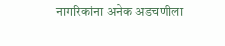नागरिकांना अनेक अडचणीला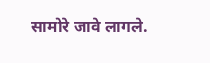सामोरे जावे लागले.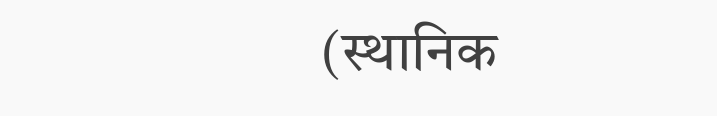(स्थानिक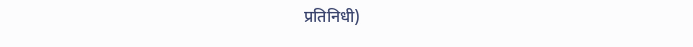प्रतिनिधी)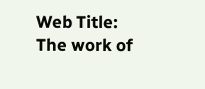Web Title: The work of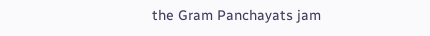the Gram Panchayats jam